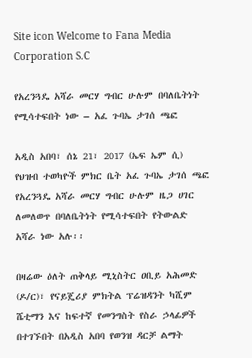Site icon Welcome to Fana Media Corporation S.C

የአረንጓዴ አሻራ መርሃ ግብር ሁሉም በባለቤትነት የሚሳተፍበት ነው – አፈ ጉባኤ ታገሰ ጫፎ

አዲስ አበባ፣ ሰኔ 21፣ 2017 (ኤፍ ኤም ሲ) የህዝብ ተወካዮች ምክር ቤት አፈ ጉባኤ ታገሰ ጫፎ የአረንጓዴ አሻራ መርሃ ግብር ሁሉም ዜጋ ሀገር ለመለወጥ በባለቤትነት የሚሳተፍበት የትውልድ አሻራ ነው አሉ፡፡

በዛሬው ዕለት ጠቅላይ ሚኒስትር ዐቢይ አሕመድ (ዶ/ር)፣ የናይጄሪያ ምክትል ፕሬዝዳንት ካሺም ሼቲማን እና ከፍተኛ የመንግስት የስራ ኃላፊዎች በተገኙበት በአዲስ አበባ የወንዝ ዳርቻ ልማት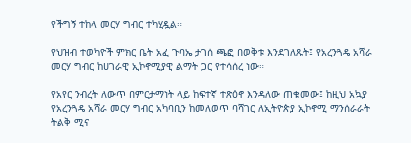የችግኝ ተከላ መርሃ ግብር ተካሂዷል።

የህዝብ ተወካዮች ምክር ቤት አፈ ጉባኤ ታገሰ ጫፎ በወቅቱ እንደገለጹት፤ የአረንጓዴ አሻራ መርሃ ግብር ከሀገራዊ ኢኮኖሚያዊ ልማት ጋር የተሳሰረ ነው።

የአየር ንብረት ለውጥ በምርታማነት ላይ ከፍተኛ ተጽዕኖ እንዳለው ጠቁመው፤ ከዚህ አኳያ የአረንጓዴ አሻራ መርሃ ግብር አካባቢን ከመለወጥ ባሻገር ለኢትዮጵያ ኢኮኖሚ ማንሰራራት ትልቅ ሚና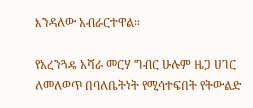እንዳለው አብራርተዋል።

የአረንጓዴ አሻራ መርሃ ግብር ሁሉም ዜጋ ሀገር ለመለወጥ በባለቤትነት የሚሳተፍበት የትውልድ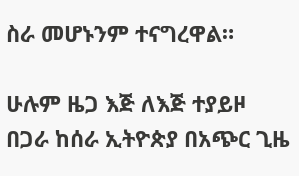ስራ መሆኑንም ተናግረዋል።

ሁሉም ዜጋ እጅ ለእጅ ተያይዞ በጋራ ከሰራ ኢትዮጵያ በአጭር ጊዜ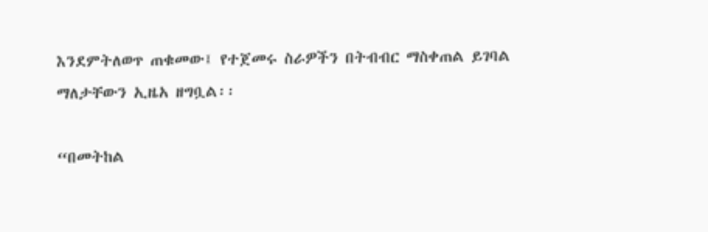እንደምትለወጥ ጠቁመው፤ የተጀመሩ ስራዎችን በትብብር ማስቀጠል ይገባል ማለታቸውን ኢዜአ ዘግቧል፡፡

“በመትከል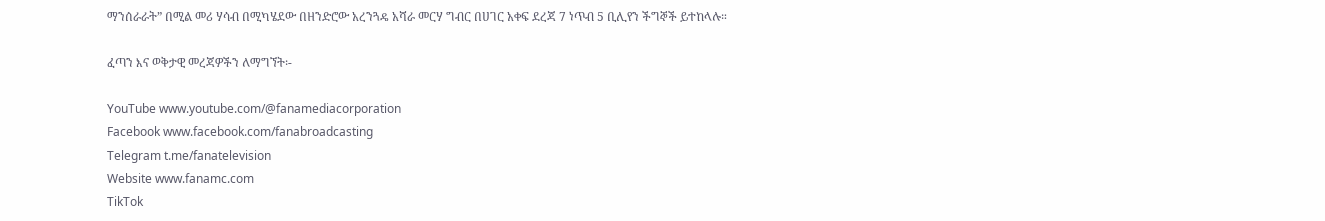ማንሰራራት” በሚል መሪ ሃሳብ በሚካሄደው በዘንድሮው አረንጓዴ አሻራ መርሃ ግብር በሀገር አቀፍ ደረጃ 7 ነጥብ 5 ቢሊየን ችግኞች ይተከላሉ።

ፈጣን እና ወቅታዊ መረጃዎችን ለማግኘት፡-

YouTube www.youtube.com/@fanamediacorporation
Facebook www.facebook.com/fanabroadcasting
Telegram t.me/fanatelevision
Website www.fanamc.com
TikTok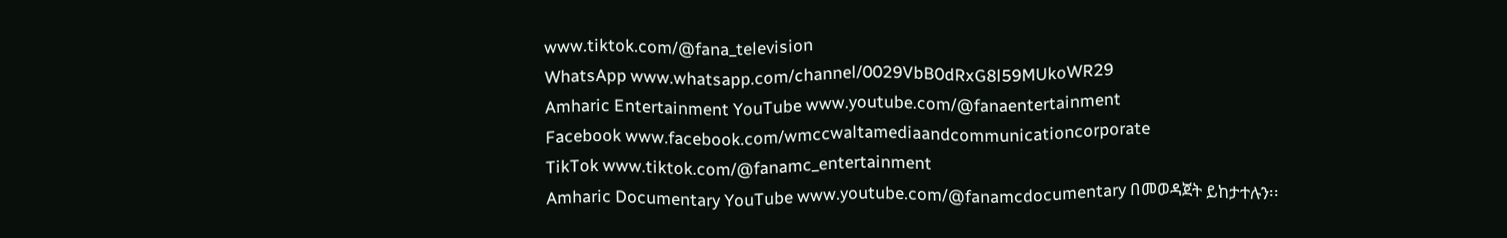www.tiktok.com/@fana_television
WhatsApp www.whatsapp.com/channel/0029VbB0dRxG8l59MUkoWR29
Amharic Entertainment YouTube www.youtube.com/@fanaentertainment
Facebook www.facebook.com/wmccwaltamediaandcommunicationcorporate
TikTok www.tiktok.com/@fanamc_entertainment
Amharic Documentary YouTube www.youtube.com/@fanamcdocumentary በመወዳጀት ይከታተሉን፡፡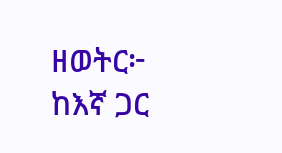ዘወትር፦ ከእኛ ጋር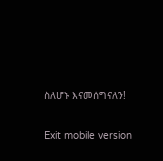ስለሆኑ እናመሰግናለን!

Exit mobile version